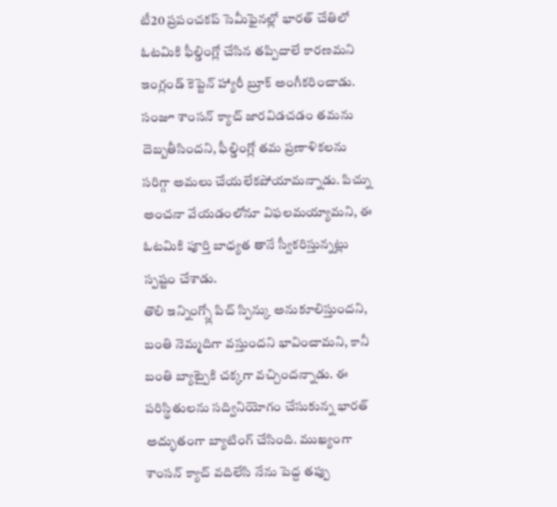టీ20 ప్రపంచకప్ సెమీఫైనల్లో భారత్ చేతిలో ఓటమికి ఫీల్డింగ్లో చేసిన తప్పిదాలే కారణమని ఇంగ్లండ్ కెప్టెన్ హ్యారీ బ్రూక్ అంగీకరించాడు. సంజూ శాంసన్ క్యాచ్ జారవిడచడం తమను దెబ్బతీసిందని, ఫీల్డింగ్లో తమ ప్రణాళికలను సరిగ్గా అమలు చేయలేకపోయామన్నాడు. పిచ్ను అంచనా వేయడంలోనూ విఫలమయ్యామని, ఈ ఓటమికి పూర్తి బాధ్యత తానే స్వీకరిస్తున్నట్లు స్పష్టం చేశాడు.
తొలి ఇన్నింగ్స్లో పిచ్ స్పిన్కు అనుకూలిస్తుందని, బంతి నెమ్మదిగా వస్తుందని భావించామని, కానీ బంతి బ్యాట్పైకి చక్కగా వచ్చిందన్నాడు. ఈ పరిస్థితులను సద్వినియోగం చేసుకున్న భారత్ అద్భుతంగా బ్యాటింగ్ చేసింది. ముఖ్యంగా శాంసన్ క్యాచ్ వదిలేసి నేను పెద్ద తప్పు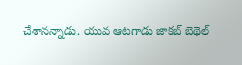చేశానన్నాడు. యువ ఆటగాడు జాకబ్ బెథెల్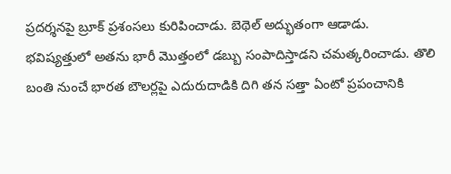ప్రదర్శనపై బ్రూక్ ప్రశంసలు కురిపించాడు. బెథెల్ అద్భుతంగా ఆడాడు.
భవిష్యత్తులో అతను భారీ మొత్తంలో డబ్బు సంపాదిస్తాడని చమత్కరించాడు. తొలి బంతి నుంచే భారత బౌలర్లపై ఎదురుదాడికి దిగి తన సత్తా ఏంటో ప్రపంచానికి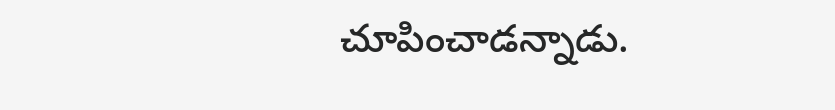చూపించాడన్నాడు.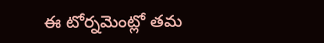ఈ టోర్నమెంట్లో తమ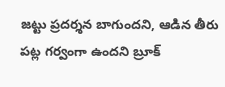జట్టు ప్రదర్శన బాగుందని, ఆడిన తీరు పట్ల గర్వంగా ఉందని బ్రూక్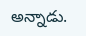అన్నాడు.